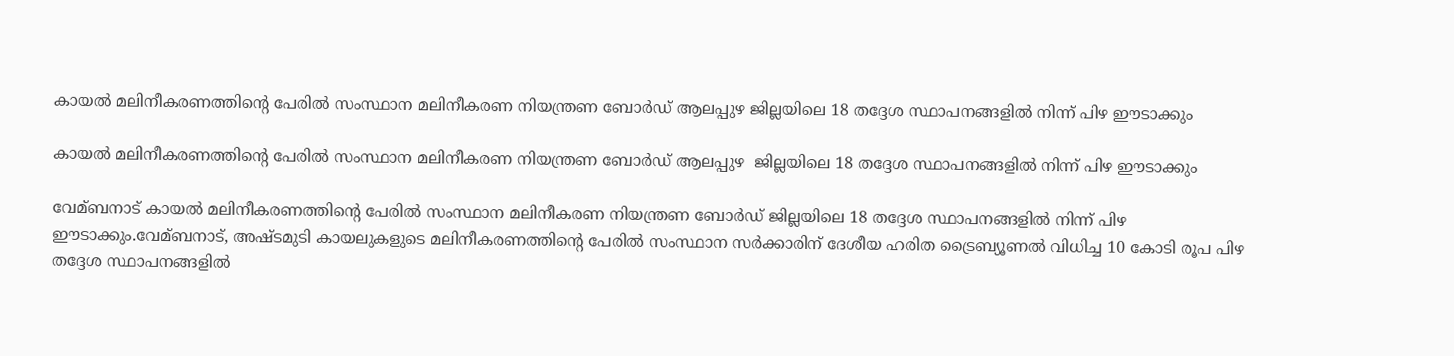കായല്‍ മലിനീകരണത്തിന്റെ പേരില്‍ സംസ്ഥാന മലിനീകരണ നിയന്ത്രണ ബോര്‍ഡ് ആലപ്പുഴ ജില്ലയിലെ 18 തദ്ദേശ സ്ഥാപനങ്ങളില്‍ നിന്ന് പിഴ ഈടാക്കും

കായല്‍ മലിനീകരണത്തിന്റെ പേരില്‍ സംസ്ഥാന മലിനീകരണ നിയന്ത്രണ ബോര്‍ഡ് ആലപ്പുഴ  ജില്ലയിലെ 18 തദ്ദേശ സ്ഥാപനങ്ങളില്‍ നിന്ന് പിഴ ഈടാക്കും

വേമ്ബനാട് കായല്‍ മലിനീകരണത്തിന്റെ പേരില്‍ സംസ്ഥാന മലിനീകരണ നിയന്ത്രണ ബോര്‍ഡ് ജില്ലയിലെ 18 തദ്ദേശ സ്ഥാപനങ്ങളില്‍ നിന്ന് പിഴ ഈടാക്കും.വേമ്ബനാട്, അഷ്ടമുടി കായലുകളുടെ മലിനീകരണത്തിന്റെ പേരില്‍ സംസ്ഥാന സര്‍ക്കാരിന് ദേശീയ ഹരിത ട്രൈബ്യൂണല്‍ വിധിച്ച 10 കോടി രൂപ പിഴ തദ്ദേശ സ്ഥാപനങ്ങളില്‍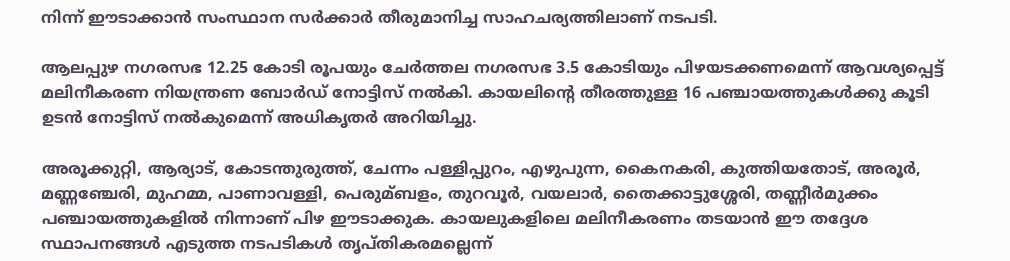നിന്ന് ഈടാക്കാന്‍ സംസ്ഥാന സര്‍ക്കാര്‍ തീരുമാനിച്ച സാഹചര്യത്തിലാണ് നടപടി.

ആലപ്പുഴ നഗരസഭ 12.25 കോടി രൂപയും ചേര്‍ത്തല നഗരസഭ 3.5 കോടിയും പിഴയടക്കണമെന്ന് ആവശ്യപ്പെട്ട് മലിനീകരണ നിയന്ത്രണ ബോര്‍ഡ് നോട്ടിസ് നല്‍കി. കായലിന്റെ തീരത്തുള്ള 16 പഞ്ചായത്തുകള്‍ക്കു കൂടി ഉടന്‍ നോട്ടിസ് നല്‍കുമെന്ന് അധികൃതര്‍ അറിയിച്ചു.

അരൂക്കുറ്റി, ആര്യാട്, കോടന്തുരുത്ത്, ചേന്നം പള്ളിപ്പുറം, എഴുപുന്ന, കൈനകരി, കുത്തിയതോട്, അരൂര്‍, മണ്ണഞ്ചേരി, മുഹമ്മ, പാണാവള്ളി, പെരുമ്ബളം, തുറവൂര്‍, വയലാര്‍, തൈക്കാട്ടുശ്ശേരി, തണ്ണീര്‍മുക്കം പഞ്ചായത്തുകളില്‍ നിന്നാണ് പിഴ ഈടാക്കുക. കായലുകളിലെ മലിനീകരണം തടയാന്‍ ഈ തദ്ദേശ സ്ഥാപനങ്ങള്‍ എടുത്ത നടപടികള്‍ തൃപ്തികരമല്ലെന്ന്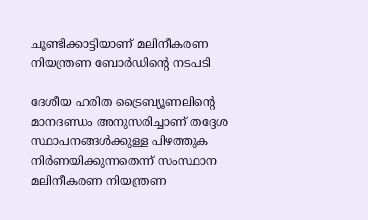ചൂണ്ടിക്കാട്ടിയാണ് മലിനീകരണ നിയന്ത്രണ ബോര്‍ഡിന്റെ നടപടി

ദേശീയ ഹരിത ട്രൈബ്യൂണലിന്റെ മാനദണ്ഡം അനുസരിച്ചാണ് തദ്ദേശ സ്ഥാപനങ്ങള്‍ക്കുള്ള പിഴത്തുക നിര്‍ണയിക്കുന്നതെന്ന് സംസ്ഥാന മലിനീകരണ നിയന്ത്രണ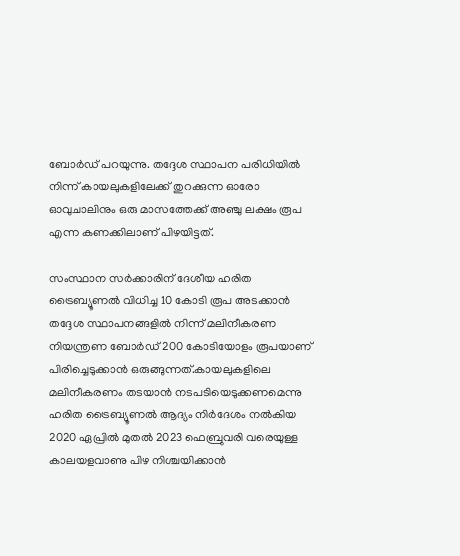ബോര്‍ഡ് പറയുന്നു. തദ്ദേശ സ്ഥാപന പരിധിയില്‍ നിന്ന് കായലുകളിലേക്ക് തുറക്കുന്ന ഓരോ ഓവുചാലിനും ഒരു മാസത്തേക്ക് അഞ്ചു ലക്ഷം രൂപ എന്ന കണക്കിലാണ് പിഴയിട്ടത്.

സംസ്ഥാന സര്‍ക്കാരിന് ദേശീയ ഹരിത ട്രൈബ്യൂണല്‍ വിധിച്ച 10 കോടി രൂപ അടക്കാന്‍ തദ്ദേശ സ്ഥാപനങ്ങളില്‍ നിന്ന് മലിനീകരണ നിയന്ത്രണ ബോര്‍ഡ് 200 കോടിയോളം രൂപയാണ് പിരിച്ചെടുക്കാന്‍ ഒരുങ്ങുന്നത്.കായലുകളിലെ മലിനീകരണം തടയാന്‍ നടപടിയെടുക്കണമെന്നു ഹരിത ട്രൈബ്യൂണല്‍ ആദ്യം നിര്‍ദേശം നല്‍കിയ 2020 ഏപ്രില്‍ മുതല്‍ 2023 ഫെബ്രുവരി വരെയുള്ള കാലയളവാണു പിഴ നിശ്ചയിക്കാന്‍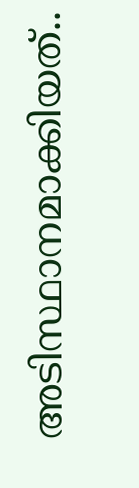അടിസ്ഥാനമാക്കിയത്..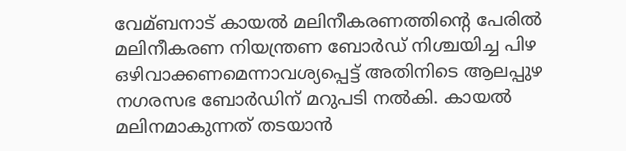വേമ്ബനാട് കായല്‍ മലിനീകരണത്തിന്റെ പേരില്‍ മലിനീകരണ നിയന്ത്രണ ബോര്‍ഡ് നിശ്ചയിച്ച പിഴ ഒഴിവാക്കണമെന്നാവശ്യപ്പെട്ട് അതിനിടെ ആലപ്പുഴ നഗരസഭ ബോര്‍ഡിന് മറുപടി നല്‍കി. കായല്‍ മലിനമാകുന്നത് തടയാന്‍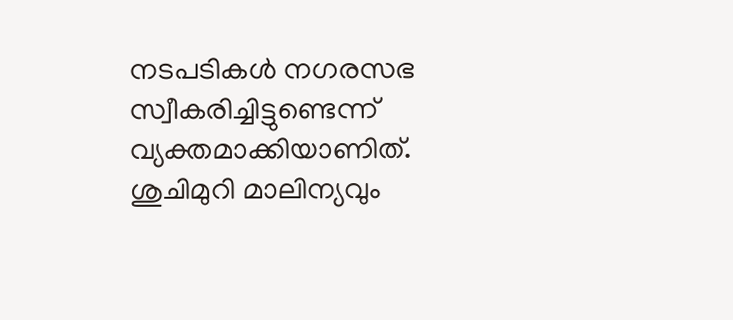നടപടികള്‍ നഗരസഭ സ്വീകരിച്ചിട്ടുണ്ടെന്ന് വ്യക്തമാക്കിയാണിത്. ശുചിമുറി മാലിന്യവും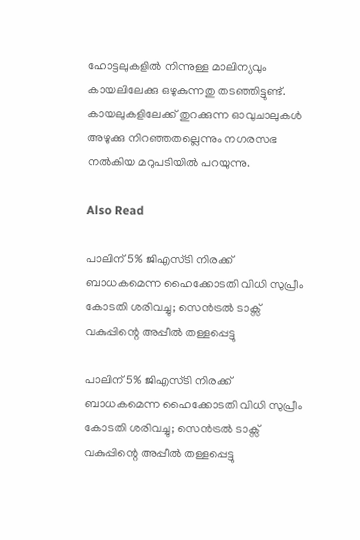ഹോട്ടലുകളില്‍ നിന്നുള്ള മാലിന്യവും കായലിലേക്കു ഒഴുകുന്നതു തടഞ്ഞിട്ടുണ്ട്. കായലുകളിലേക്ക് തുറക്കുന്ന ഓവുചാലുകള്‍ അഴുക്കു നിറഞ്ഞതല്ലെന്നും നഗരസഭ നല്‍കിയ മറുപടിയില്‍ പറയുന്നു.

Also Read

പാലിന് 5% ജിഎസ്ടി നിരക്ക് ബാധകമെന്ന ഹൈക്കോടതി വിധി സുപ്രീം കോടതി ശരിവച്ചു; സെൻട്രൽ ടാക്സ് വകുപ്പിന്റെ അപ്പീൽ തള്ളപ്പെട്ടു

പാലിന് 5% ജിഎസ്ടി നിരക്ക് ബാധകമെന്ന ഹൈക്കോടതി വിധി സുപ്രീം കോടതി ശരിവച്ചു; സെൻട്രൽ ടാക്സ് വകുപ്പിന്റെ അപ്പീൽ തള്ളപ്പെട്ടു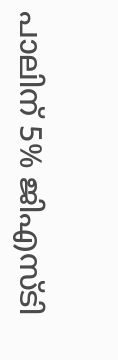പാലിന് 5% ജിഎസ്ടി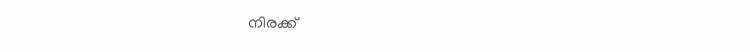നിരക്ക്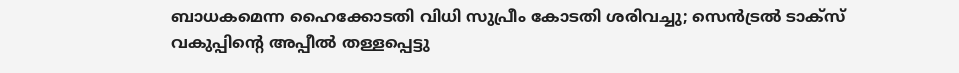ബാധകമെന്ന ഹൈക്കോടതി വിധി സുപ്രീം കോടതി ശരിവച്ചു; സെൻട്രൽ ടാക്സ് വകുപ്പിന്റെ അപ്പീൽ തള്ളപ്പെട്ടു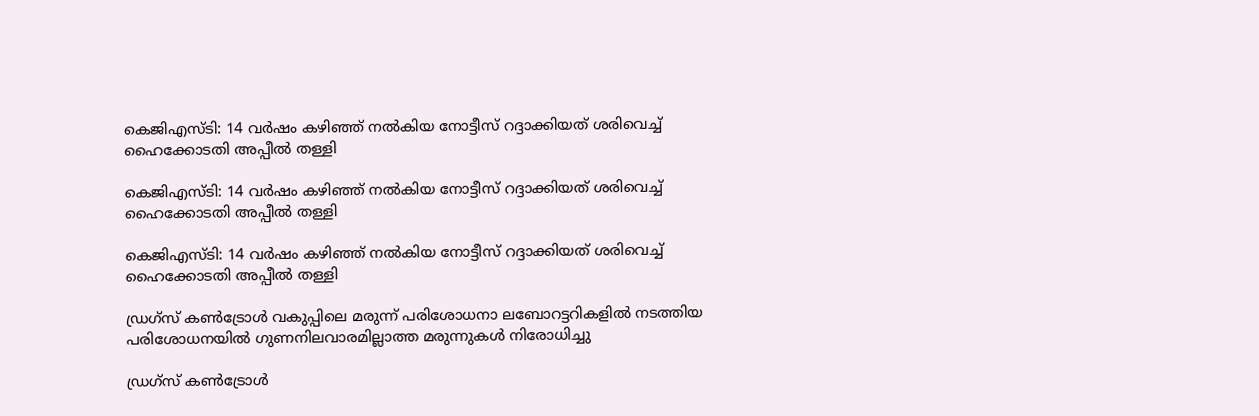കെജിഎസ്ടി: 14 വർഷം കഴിഞ്ഞ് നൽകിയ നോട്ടീസ് റദ്ദാക്കിയത് ശരിവെച്ച് ഹൈക്കോടതി അപ്പീൽ തള്ളി

കെജിഎസ്ടി: 14 വർഷം കഴിഞ്ഞ് നൽകിയ നോട്ടീസ് റദ്ദാക്കിയത് ശരിവെച്ച് ഹൈക്കോടതി അപ്പീൽ തള്ളി

കെജിഎസ്ടി: 14 വർഷം കഴിഞ്ഞ് നൽകിയ നോട്ടീസ് റദ്ദാക്കിയത് ശരിവെച്ച് ഹൈക്കോടതി അപ്പീൽ തള്ളി

ഡ്രഗ്‌സ് കൺട്രോൾ വകുപ്പിലെ മരുന്ന് പരിശോധനാ ലബോറട്ടറികളിൽ നടത്തിയ പരിശോധനയിൽ ഗുണനിലവാരമില്ലാത്ത മരുന്നുകൾ നിരോധിച്ചു

ഡ്രഗ്‌സ് കൺട്രോൾ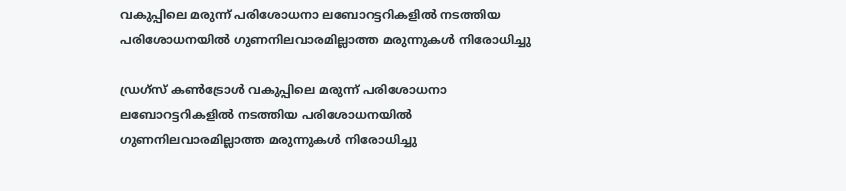വകുപ്പിലെ മരുന്ന് പരിശോധനാ ലബോറട്ടറികളിൽ നടത്തിയ പരിശോധനയിൽ ഗുണനിലവാരമില്ലാത്ത മരുന്നുകൾ നിരോധിച്ചു

ഡ്രഗ്‌സ് കൺട്രോൾ വകുപ്പിലെ മരുന്ന് പരിശോധനാ ലബോറട്ടറികളിൽ നടത്തിയ പരിശോധനയിൽ ഗുണനിലവാരമില്ലാത്ത മരുന്നുകൾ നിരോധിച്ചു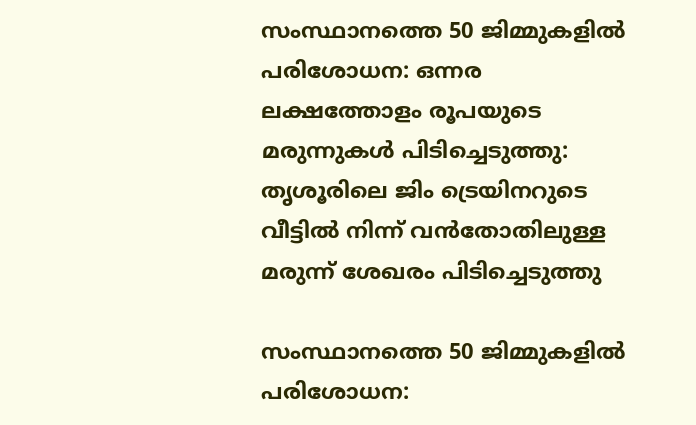സംസ്ഥാനത്തെ 50 ജിമ്മുകളിൽ പരിശോധന: ഒന്നര ലക്ഷത്തോളം രൂപയുടെ മരുന്നുകൾ പിടിച്ചെടുത്തു: തൃശൂരിലെ ജിം ട്രെയിനറുടെ വീട്ടിൽ നിന്ന് വൻതോതിലുള്ള മരുന്ന് ശേഖരം പിടിച്ചെടുത്തു

സംസ്ഥാനത്തെ 50 ജിമ്മുകളിൽ പരിശോധന: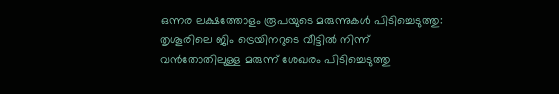ഒന്നര ലക്ഷത്തോളം രൂപയുടെ മരുന്നുകൾ പിടിച്ചെടുത്തു: തൃശൂരിലെ ജിം ട്രെയിനറുടെ വീട്ടിൽ നിന്ന് വൻതോതിലുള്ള മരുന്ന് ശേഖരം പിടിച്ചെടുത്തു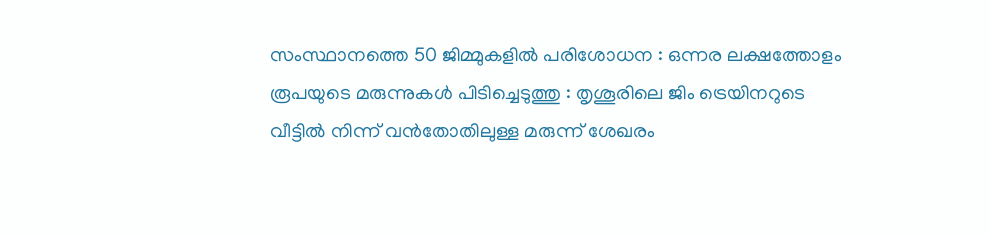സംസ്ഥാനത്തെ 50 ജിമ്മുകളിൽ പരിശോധന : ഒന്നര ലക്ഷത്തോളം രൂപയുടെ മരുന്നുകൾ പിടിച്ചെടുത്തു : തൃശൂരിലെ ജിം ട്രെയിനറുടെ വീട്ടിൽ നിന്ന് വൻതോതിലുള്ള മരുന്ന് ശേഖരം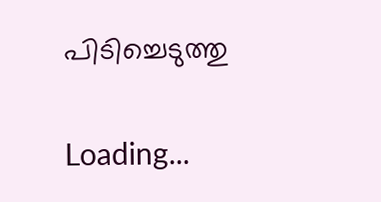പിടിച്ചെടുത്തു

Loading...